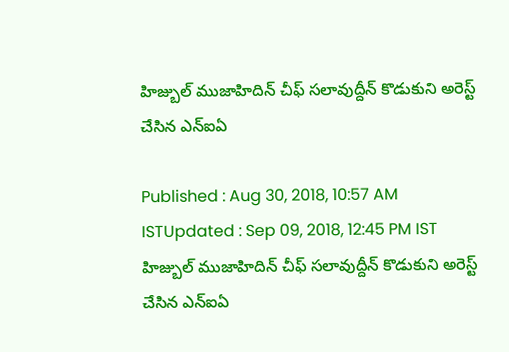హిజ్బుల్ ముజాహిదిన్ చీఫ్ సలావుద్దీన్ కొడుకుని అరెస్ట్ చేసిన ఎన్ఐఏ

Published : Aug 30, 2018, 10:57 AM ISTUpdated : Sep 09, 2018, 12:45 PM IST
హిజ్బుల్ ముజాహిదిన్ చీఫ్ సలావుద్దీన్ కొడుకుని అరెస్ట్ చేసిన ఎన్ఐఏ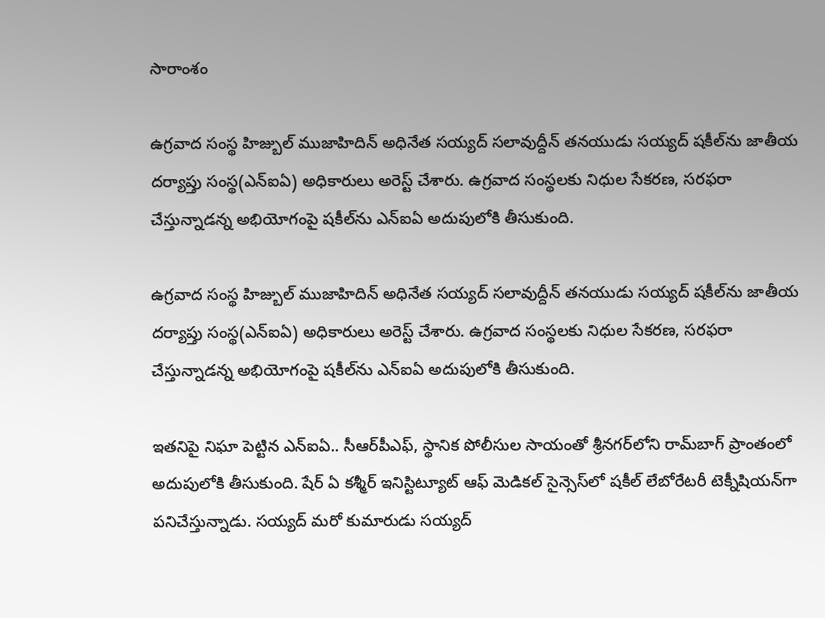సారాంశం

ఉగ్రవాద సంస్థ హిజ్బుల్ ముజాహిదిన్ అధినేత సయ్యద్ సలావుద్దీన్ తనయుడు సయ్యద్ షకీల్‌ను జాతీయ దర్యాప్తు సంస్థ(ఎన్ఐఏ) అధికారులు అరెస్ట్ చేశారు. ఉగ్రవాద సంస్థలకు నిధుల సేకరణ, సరఫరా చేస్తున్నాడన్న అభియోగంపై షకీల్‌ను ఎన్ఐఏ అదుపులోకి తీసుకుంది.

ఉగ్రవాద సంస్థ హిజ్బుల్ ముజాహిదిన్ అధినేత సయ్యద్ సలావుద్దీన్ తనయుడు సయ్యద్ షకీల్‌ను జాతీయ దర్యాప్తు సంస్థ(ఎన్ఐఏ) అధికారులు అరెస్ట్ చేశారు. ఉగ్రవాద సంస్థలకు నిధుల సేకరణ, సరఫరా చేస్తున్నాడన్న అభియోగంపై షకీల్‌ను ఎన్ఐఏ అదుపులోకి తీసుకుంది.

ఇతనిపై నిఘా పెట్టిన ఎన్ఐఏ.. సీఆర్‌పీఎఫ్‌, స్థానిక పోలీసుల సాయంతో శ్రీనగర్‌లోని రామ్‌బాగ్ ప్రాంతంలో అదుపులోకి తీసుకుంది. షేర్ ఏ కశ్మీర్‌ ఇనిస్టిట్యూట్ ఆఫ్ మెడికల్ సైన్సెస్‌లో షకీల్ లేబోరేటరీ టెక్నీషియన్‌గా పనిచేస్తున్నాడు. సయ్యద్ మరో కుమారుడు సయ్యద్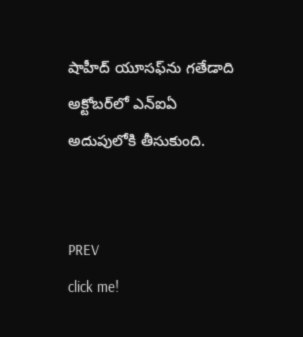షాహీద్ యూసఫ్‌ను గతేడాది అక్టోబర్‌లో ఎన్ఐఏ అదుపులోకి తీసుకుంది.


PREV
click me!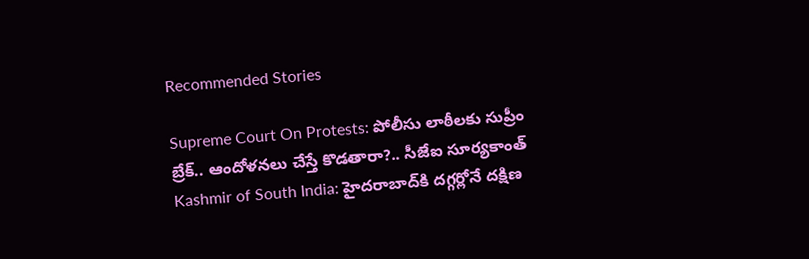Recommended Stories

Supreme Court On Protests: పోలీసు లాఠీలకు సుప్రీం బ్రేక్.. ఆందోళనలు చేస్తే కొడతారా?.. సీజేఐ సూర్యకాంత్
Kashmir of South India: హైదరాబాద్‌కి దగ్గర్లోనే దక్షిణ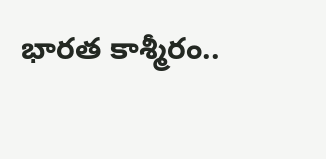భారత కాశ్మీరం..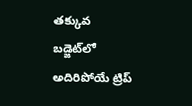తక్కువ బడ్జెట్‌లో అదిరిపోయే ట్రిప్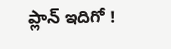ప్లాన్ ఇదిగో !